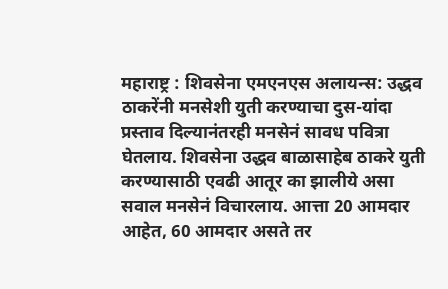महाराष्ट्र : शिवसेना एमएनएस अलायन्स: उद्धव ठाकरेंनी मनसेशी युती करण्याचा दुस-यांदा प्रस्ताव दिल्यानंतरही मनसेनं सावध पवित्रा घेतलाय. शिवसेना उद्धव बाळासाहेब ठाकरे युती करण्यासाठी एवढी आतूर का झालीये असा सवाल मनसेनं विचारलाय. आत्ता 20 आमदार आहेत, 60 आमदार असते तर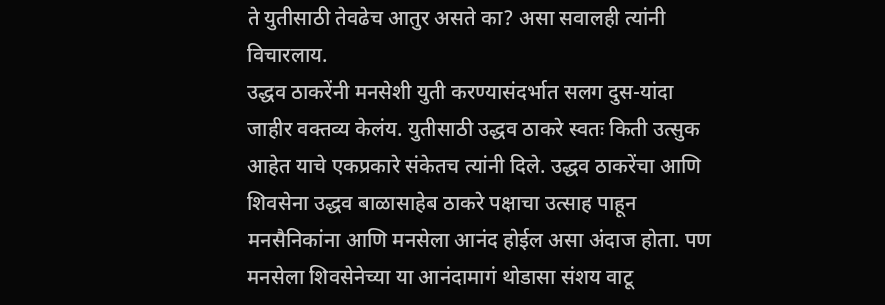ते युतीसाठी तेवढेच आतुर असते का? असा सवालही त्यांनी विचारलाय.
उद्धव ठाकरेंनी मनसेशी युती करण्यासंदर्भात सलग दुस-यांदा जाहीर वक्तव्य केलंय. युतीसाठी उद्धव ठाकरे स्वतः किती उत्सुक आहेत याचे एकप्रकारे संकेतच त्यांनी दिले. उद्धव ठाकरेंचा आणि शिवसेना उद्धव बाळासाहेब ठाकरे पक्षाचा उत्साह पाहून मनसैनिकांना आणि मनसेला आनंद होईल असा अंदाज होता. पण मनसेला शिवसेनेच्या या आनंदामागं थोडासा संशय वाटू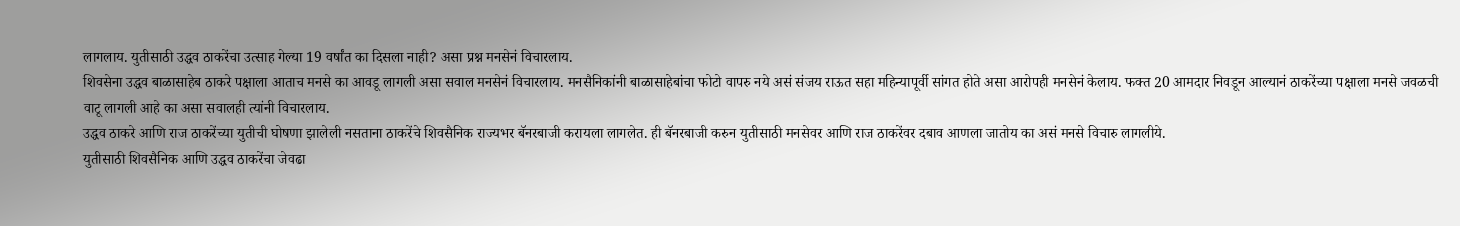लागलाय. युतीसाठी उद्धव ठाकरेंचा उत्साह गेल्या 19 वर्षांत का दिसला नाही? असा प्रश्न मनसेनं विचारलाय.
शिवसेना उद्धव बाळासाहेब ठाकरे पक्षाला आताच मनसे का आवडू लागली असा सवाल मनसेनं विचारलाय. मनसैनिकांनी बाळासाहेबांचा फोटो वापरु नये असं संजय राऊत सहा महिन्यापूर्वी सांगत होते असा आरोपही मनसेनं केलाय. फक्त 20 आमदार निवडून आल्यानं ठाकरेंच्या पक्षाला मनसे जवळची वाटू लागली आहे का असा सवालही त्यांनी विचारलाय.
उद्धव ठाकरे आणि राज ठाकरेंच्या युतीची घोषणा झालेली नसताना ठाकरेंचे शिवसैनिक राज्यभर बॅनरबाजी करायला लागलेत. ही बॅनरबाजी करुन युतीसाठी मनसेवर आणि राज ठाकरेंवर दबाव आणला जातोय का असं मनसे विचारु लागलीये.
युतीसाठी शिवसैनिक आणि उद्धव ठाकरेंचा जेवढा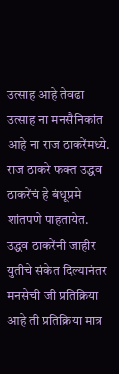उत्साह आहे तेवढा उत्साह ना मनसैनिकांत आहे ना राज ठाकरेंमध्ये. राज ठाकरे फक्त उद्धव ठाकरेंचं हे बंधूप्रमे शांतपणे पाहतायेत. उद्धव ठाकरेंनी जाहीर युतीचे संकेत दिल्यानंतर मनसेची जी प्रतिक्रिया आहे ती प्रतिक्रिया मात्र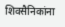शिवसैनिकांना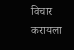विचार करायला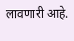लावणारी आहे.